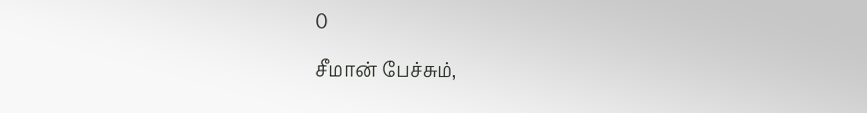0

சீமான் பேச்சும்,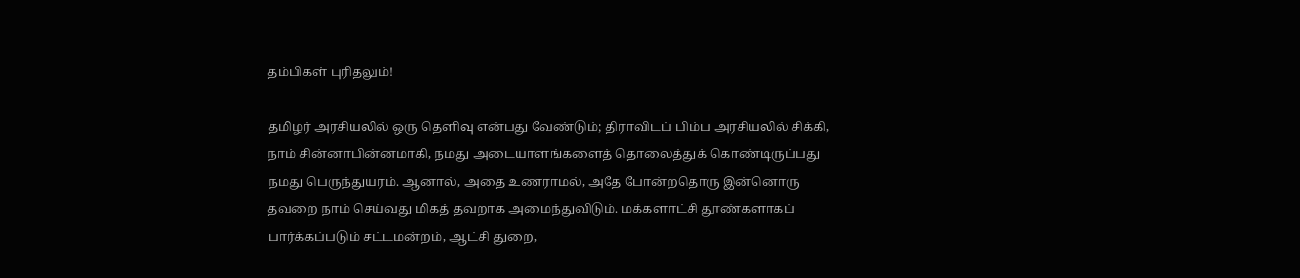தம்பிகள் புரிதலும்!

தமிழர் அரசியலில் ஒரு தெளிவு என்பது வேண்டும்; திராவிடப் பிம்ப அரசியலில் சிக்கி, நாம் சின்னாபின்னமாகி, நமது அடையாளங்களைத் தொலைத்துக் கொண்டிருப்பது நமது பெருந்துயரம். ஆனால், அதை உணராமல், அதே போன்றதொரு இன்னொரு தவறை நாம் செய்வது மிகத் தவறாக அமைந்துவிடும். மக்களாட்சி தூண்களாகப் பார்க்கப்படும் சட்டமன்றம், ஆட்சி துறை,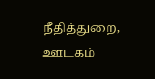நீதித்துறை, ஊடகம்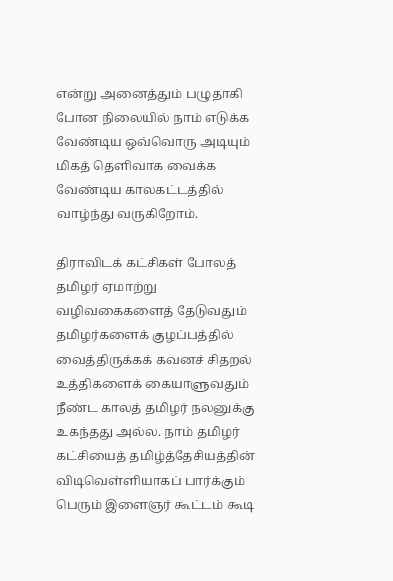என்று அனைத்தும் பழுதாகி போன நிலையில் நாம் எடுக்க வேண்டிய ஒவ்வொரு அடியும் மிகத் தெளிவாக வைக்க வேண்டிய காலகட்டத்தில் வாழ்ந்து வருகிறோம்.

திராவிடக் கட்சிகள் போலத் தமிழர் ஏமாற்று வழிவகைகளைத் தேடுவதும் தமிழர்களைக் குழப்பத்தில் வைத்திருக்கக் கவனச் சிதறல் உத்திகளைக் கையாளுவதும் நீண்ட காலத் தமிழர் நலனுக்கு உகந்தது அல்ல. நாம் தமிழர் கட்சியைத் தமிழ்த்தேசியத்தின் விடிவெள்ளியாகப் பார்க்கும் பெரும் இளைஞர் கூட்டம் கூடி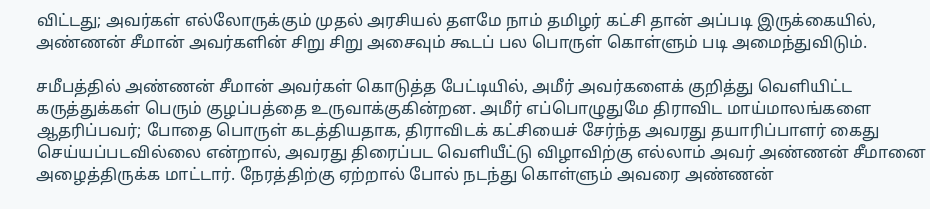விட்டது; அவர்கள் எல்லோருக்கும் முதல் அரசியல் தளமே நாம் தமிழர் கட்சி தான் அப்படி இருக்கையில், அண்ணன் சீமான் அவர்களின் சிறு சிறு அசைவும் கூடப் பல பொருள் கொள்ளும் படி அமைந்துவிடும்.

சமீபத்தில் அண்ணன் சீமான் அவர்கள் கொடுத்த பேட்டியில், அமீர் அவர்களைக் குறித்து வெளியிட்ட கருத்துக்கள் பெரும் குழப்பத்தை உருவாக்குகின்றன. அமீர் எப்பொழுதுமே திராவிட மாய்மாலங்களை ஆதரிப்பவர்; போதை பொருள் கடத்தியதாக, திராவிடக் கட்சியைச் சேர்ந்த அவரது தயாரிப்பாளர் கைது செய்யப்படவில்லை என்றால், அவரது திரைப்பட வெளியீட்டு விழாவிற்கு எல்லாம் அவர் அண்ணன் சீமானை அழைத்திருக்க மாட்டார். நேரத்திற்கு ஏற்றால் போல் நடந்து கொள்ளும் அவரை அண்ணன்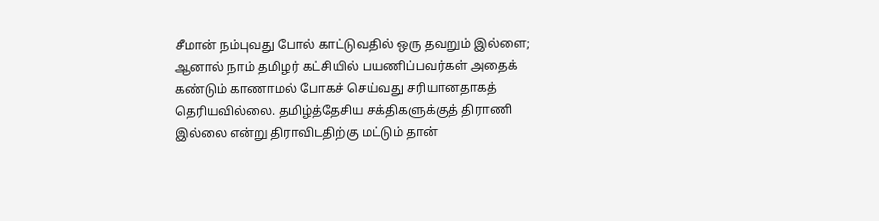சீமான் நம்புவது போல் காட்டுவதில் ஒரு தவறும் இல்ளை; ஆனால் நாம் தமிழர் கட்சியில் பயணிப்பவர்கள் அதைக் கண்டும் காணாமல் போகச் செய்வது சரியானதாகத் தெரியவில்லை. தமிழ்த்தேசிய சக்திகளுக்குத் திராணி இல்லை என்று திராவிடதிற்கு மட்டும் தான்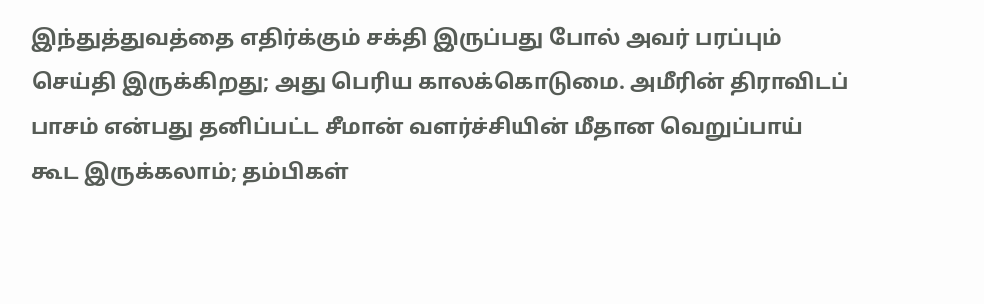இந்துத்துவத்தை எதிர்க்கும் சக்தி இருப்பது போல் அவர் பரப்பும் செய்தி இருக்கிறது; அது பெரிய காலக்கொடுமை. அமீரின் திராவிடப் பாசம் என்பது தனிப்பட்ட சீமான் வளர்ச்சியின் மீதான வெறுப்பாய் கூட இருக்கலாம்; தம்பிகள்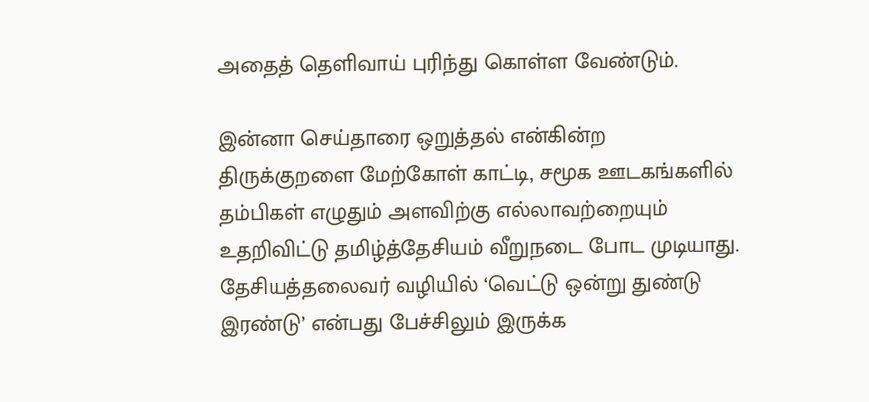அதைத் தெளிவாய் புரிந்து கொள்ள வேண்டும்.

இன்னா செய்தாரை ஒறுத்தல் என்கின்ற திருக்குறளை மேற்கோள் காட்டி, சமூக ஊடகங்களில் தம்பிகள் எழுதும் அளவிற்கு எல்லாவற்றையும் உதறிவிட்டு தமிழ்த்தேசியம் வீறுநடை போட முடியாது. தேசியத்தலைவர் வழியில் ‘வெட்டு ஒன்று துண்டு இரண்டு’ என்பது பேச்சிலும் இருக்க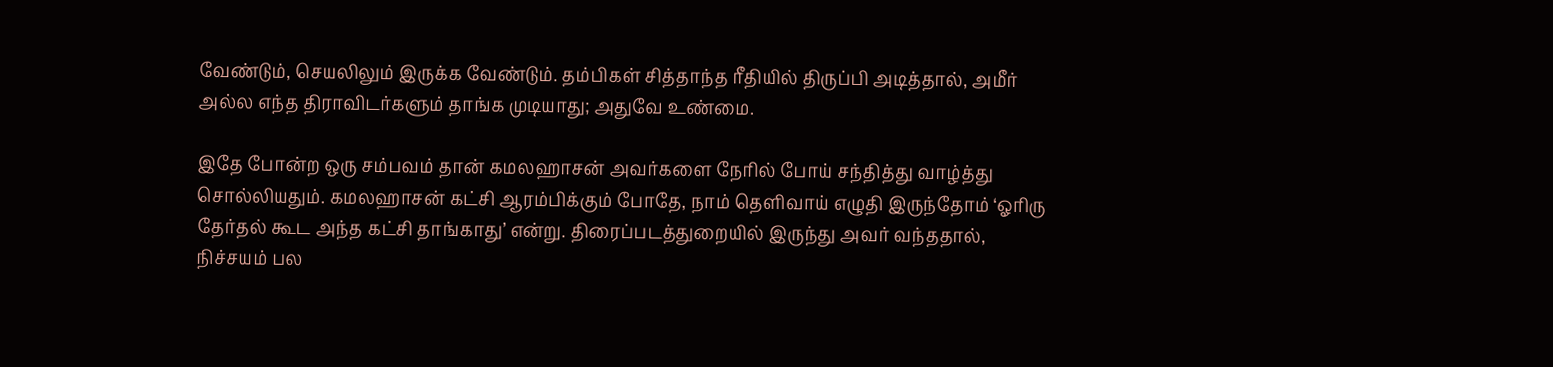வேண்டும், செயலிலும் இருக்க வேண்டும். தம்பிகள் சித்தாந்த ரீதியில் திருப்பி அடித்தால், அமீர் அல்ல எந்த திராவிடர்களும் தாங்க முடியாது; அதுவே உண்மை.

இதே போன்ற ஒரு சம்பவம் தான் கமலஹாசன் அவர்களை நேரில் போய் சந்தித்து வாழ்த்து சொல்லியதும். கமலஹாசன் கட்சி ஆரம்பிக்கும் போதே, நாம் தெளிவாய் எழுதி இருந்தோம் ‘ஓரிரு தேர்தல் கூட அந்த கட்சி தாங்காது’ என்று. திரைப்படத்துறையில் இருந்து அவர் வந்ததால், நிச்சயம் பல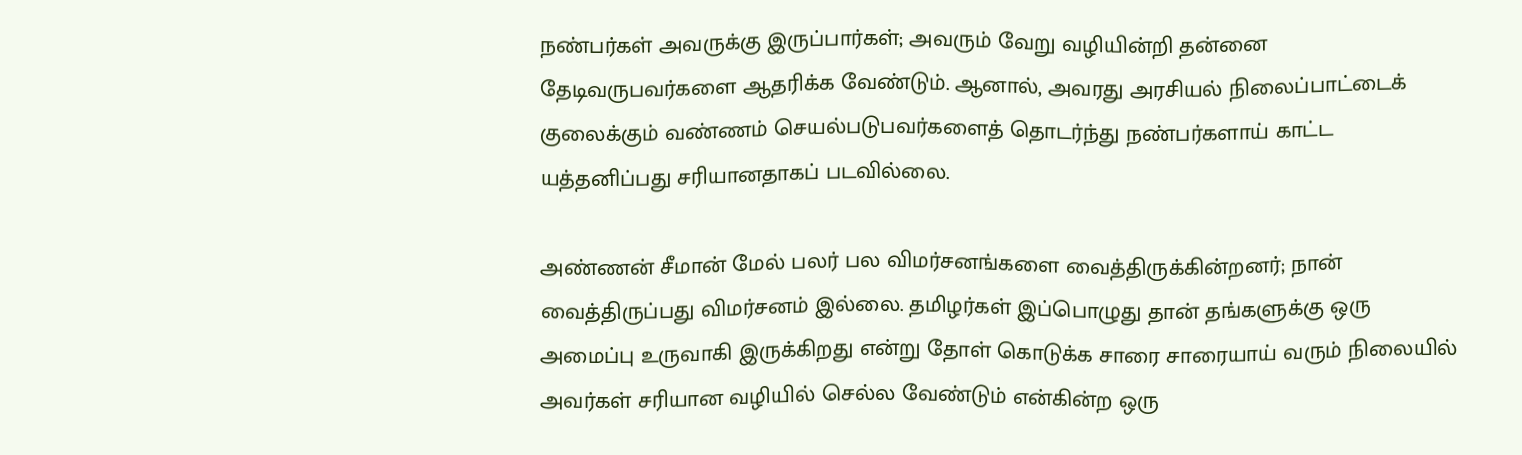நண்பர்கள் அவருக்கு இருப்பார்கள்; அவரும் வேறு வழியின்றி தன்னை தேடிவருபவர்களை ஆதரிக்க வேண்டும். ஆனால், அவரது அரசியல் நிலைப்பாட்டைக் குலைக்கும் வண்ணம் செயல்படுபவர்களைத் தொடர்ந்து நண்பர்களாய் காட்ட யத்தனிப்பது சரியானதாகப் படவில்லை.

அண்ணன் சீமான் மேல் பலர் பல விமர்சனங்களை வைத்திருக்கின்றனர்; நான் வைத்திருப்பது விமர்சனம் இல்லை. தமிழர்கள் இப்பொழுது தான் தங்களுக்கு ஒரு அமைப்பு உருவாகி இருக்கிறது என்று தோள் கொடுக்க சாரை சாரையாய் வரும் நிலையில் அவர்கள் சரியான வழியில் செல்ல வேண்டும் என்கின்ற ஒரு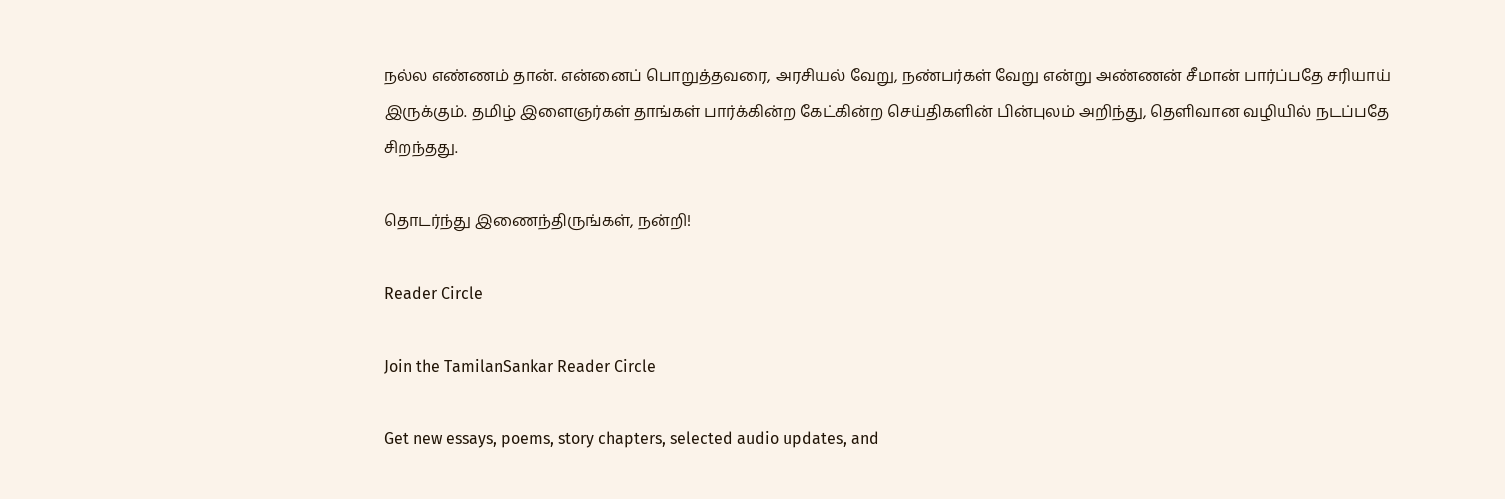நல்ல எண்ணம் தான். என்னைப் பொறுத்தவரை, அரசியல் வேறு, நண்பர்கள் வேறு என்று அண்ணன் சீமான் பார்ப்பதே சரியாய் இருக்கும். தமிழ் இளைஞர்கள் தாங்கள் பார்க்கின்ற கேட்கின்ற செய்திகளின் பின்புலம் அறிந்து, தெளிவான வழியில் நடப்பதே சிறந்தது.

தொடர்ந்து இணைந்திருங்கள், நன்றி!

Reader Circle

Join the TamilanSankar Reader Circle

Get new essays, poems, story chapters, selected audio updates, and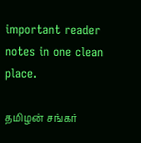important reader notes in one clean place.

தமிழன் சங்கர்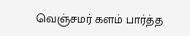வெஞ்சமர் களம் பார்த்த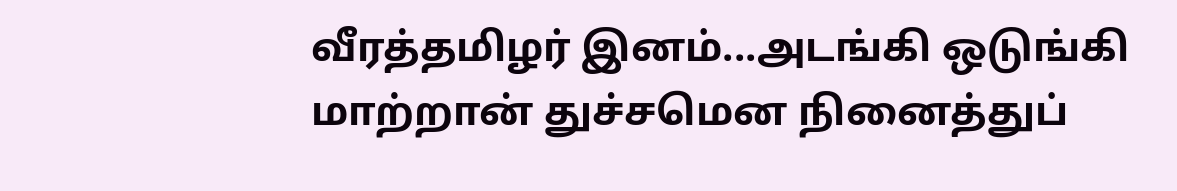வீரத்தமிழர் இனம்...அடங்கி ஒடுங்கி மாற்றான் துச்சமென நினைத்துப்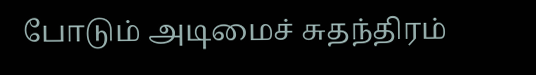போடும் அடிமைச் சுதந்திரம்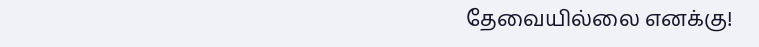தேவையில்லை எனக்கு!